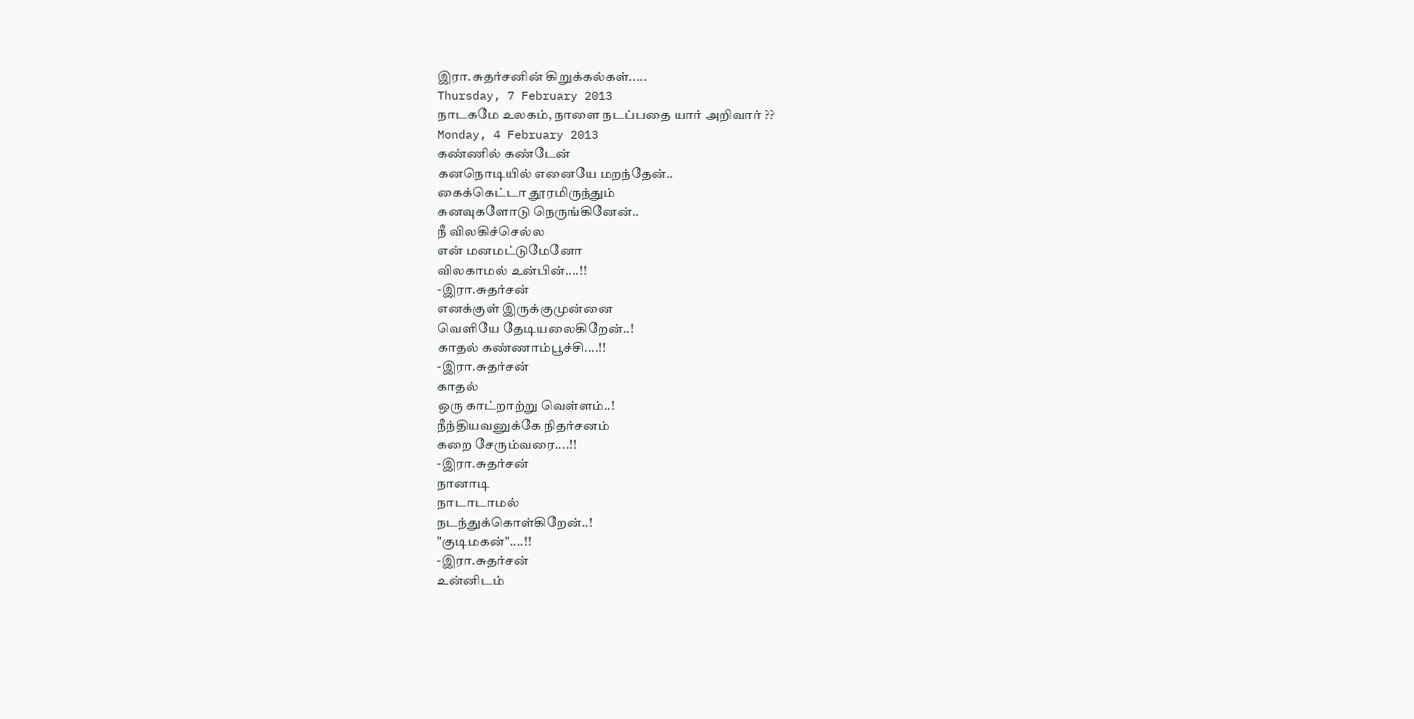இரா.சுதர்சனின் கிறுக்கல்கள்.....
Thursday, 7 February 2013
நாடகமே உலகம், நாளை நடப்பதை யார் அறிவார் ??
Monday, 4 February 2013
கண்ணில் கண்டேன்
கனநொடியில் எனையே மறந்தேன்..
கைக்கெட்டா தூரமிருந்தும்
கனவுகளோடு நெருங்கினேன்..
நீ விலகிச்செல்ல
என் மனமட்டுமேனோ
விலகாமல் உன்பின்....!!
-இரா.சுதர்சன்
எனக்குள் இருக்குமுன்னை
வெளியே தேடியலைகிறேன்..!
காதல் கண்ணாம்பூச்சி....!!
-இரா.சுதர்சன்
காதல்
ஒரு காட்றாற்று வெள்ளம்..!
நீந்தியவனுக்கே நிதர்சனம்
கறை சேரும்வரை....!!
-இரா.சுதர்சன்
நானாடி
நாடாடாமல்
நடந்துக்கொள்கிறேன்..!
"குடிமகன்"....!!
-இரா.சுதர்சன்
உன்னிடம்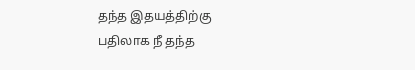தந்த இதயத்திற்கு
பதிலாக நீ தந்த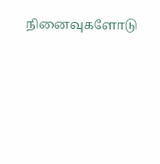நினைவுகளோடு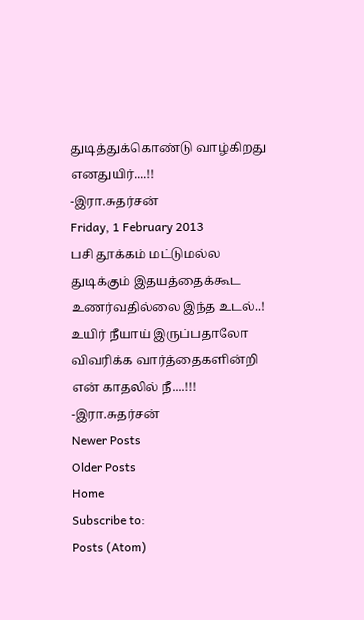துடித்துக்கொண்டு வாழ்கிறது
எனதுயிர்....!!
-இரா.சுதர்சன்
Friday, 1 February 2013
பசி தூக்கம் மட்டுமல்ல
துடிக்கும் இதயத்தைக்கூட
உணர்வதில்லை இந்த உடல்..!
உயிர் நீயாய் இருப்பதாலோ
விவரிக்க வார்த்தைகளின்றி
என் காதலில் நீ....!!!
-இரா.சுதர்சன்
Newer Posts
Older Posts
Home
Subscribe to:
Posts (Atom)